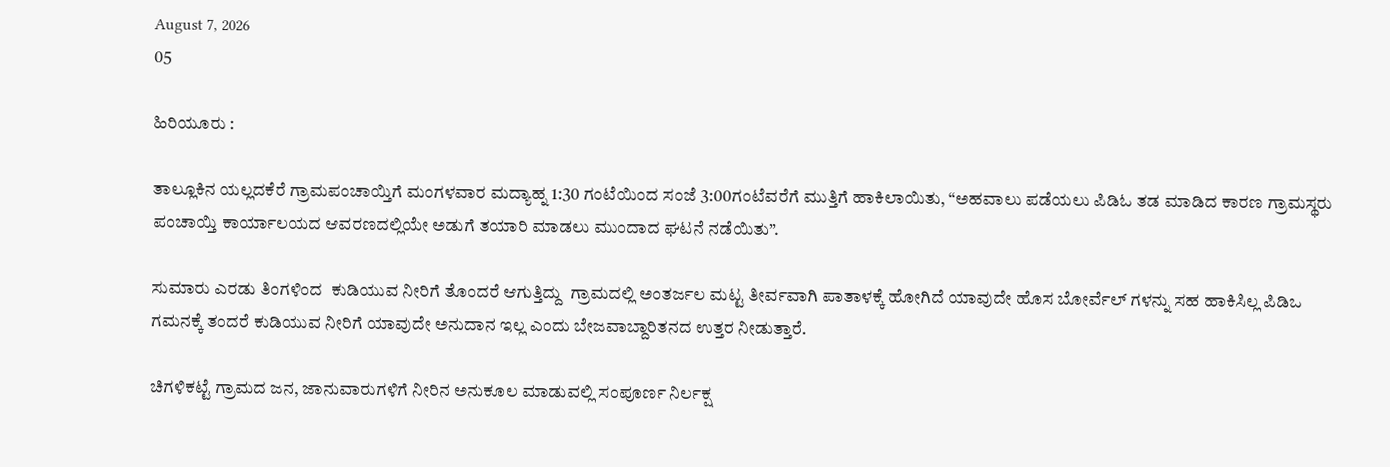August 7, 2026
05

ಹಿರಿಯೂರು :

ತಾಲ್ಲೂಕಿನ ಯಲ್ಲದಕೆರೆ ಗ್ರಾಮಪಂಚಾಯ್ತಿಗೆ ಮಂಗಳವಾರ ಮದ್ಯಾಹ್ನ 1:30 ಗಂಟೆಯಿಂದ ಸಂಜೆ 3:00ಗಂಟೆವರೆಗೆ ಮುತ್ತಿಗೆ ಹಾಕಿಲಾಯಿತು, “ಅಹವಾಲು ಪಡೆಯಲು ಪಿಡಿಓ ತಡ ಮಾಡಿದ ಕಾರಣ ಗ್ರಾಮಸ್ಥರು ಪಂಚಾಯ್ತಿ ಕಾರ್ಯಾಲಯದ ಆವರಣದಲ್ಲಿಯೇ ಅಡುಗೆ ತಯಾರಿ ಮಾಡಲು ಮುಂದಾದ ಘಟನೆ ನಡೆಯಿತು”.

ಸುಮಾರು ಎರಡು ತಿಂಗಳಿಂದ  ಕುಡಿಯುವ ನೀರಿಗೆ ತೊಂದರೆ ಆಗುತ್ತಿದ್ದು  ಗ್ರಾಮದಲ್ಲಿ ಅಂತರ್ಜಲ ಮಟ್ಟ ತೀರ್ವವಾಗಿ ಪಾತಾಳಕ್ಕೆ ಹೋಗಿದೆ ಯಾವುದೇ ಹೊಸ ಬೋರ್ವೆಲ್ ಗಳನ್ನು ಸಹ ಹಾಕಿಸಿಲ್ಲ ಪಿಡಿಒ ಗಮನಕ್ಕೆ ತಂದರೆ ಕುಡಿಯುವ ನೀರಿಗೆ ಯಾವುದೇ ಅನುದಾನ ಇಲ್ಲ ಎಂದು ಬೇಜವಾಬ್ದಾರಿತನದ ಉತ್ತರ ನೀಡುತ್ತಾರೆ.

ಚಿಗಳಿಕಟ್ಟೆ ಗ್ರಾಮದ ಜನ, ಜಾನುವಾರುಗಳಿಗೆ ನೀರಿನ ಅನುಕೂಲ ಮಾಡುವಲ್ಲಿ ಸಂಪೂರ್ಣ ನಿರ್ಲಕ್ಷ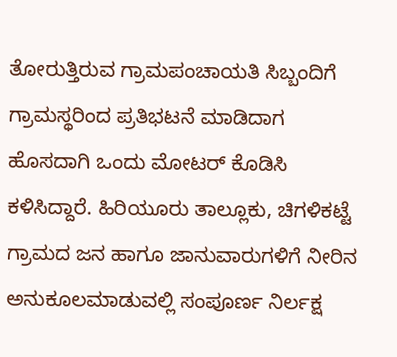ತೋರುತ್ತಿರುವ ಗ್ರಾಮಪಂಚಾಯತಿ ಸಿಬ್ಬಂದಿಗೆ ಗ್ರಾಮಸ್ಥರಿಂದ ಪ್ರತಿಭಟನೆ ಮಾಡಿದಾಗ ಹೊಸದಾಗಿ ಒಂದು ಮೋಟರ್ ಕೊಡಿಸಿ ಕಳಿಸಿದ್ದಾರೆ. ಹಿರಿಯೂರು ತಾಲ್ಲೂಕು, ಚಿಗಳಿಕಟ್ಟೆ ಗ್ರಾಮದ ಜನ ಹಾಗೂ ಜಾನುವಾರುಗಳಿಗೆ ನೀರಿನ ಅನುಕೂಲಮಾಡುವಲ್ಲಿ ಸಂಪೂರ್ಣ ನಿರ್ಲಕ್ಷ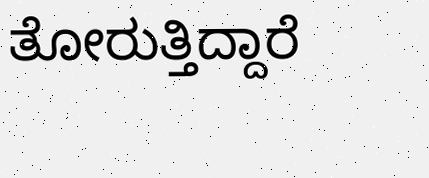ತೋರುತ್ತಿದ್ದಾರೆ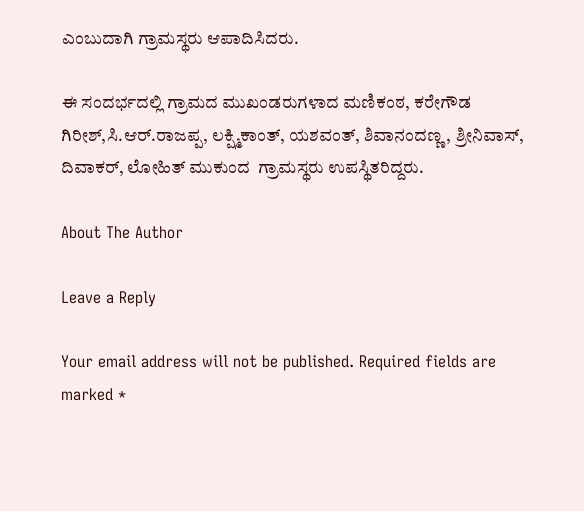ಎಂಬುದಾಗಿ ಗ್ರಾಮಸ್ಥರು ಆಪಾದಿಸಿದರು.

ಈ ಸಂದರ್ಭದಲ್ಲಿ ಗ್ರಾಮದ ಮುಖಂಡರುಗಳಾದ ಮಣಿಕಂಠ, ಕರೇಗೌಡ ಗಿರೀಶ್,ಸಿ.ಆರ್.ರಾಜಪ್ಪ, ಲಕ್ಷ್ಮಿಕಾಂತ್, ಯಶವಂತ್, ಶಿವಾನಂದಣ್ಣ, ಶ್ರೀನಿವಾಸ್, ದಿವಾಕರ್, ಲೋಹಿತ್ ಮುಕುಂದ  ಗ್ರಾಮಸ್ಥರು ಉಪಸ್ಥಿತರಿದ್ದರು.

About The Author

Leave a Reply

Your email address will not be published. Required fields are marked *